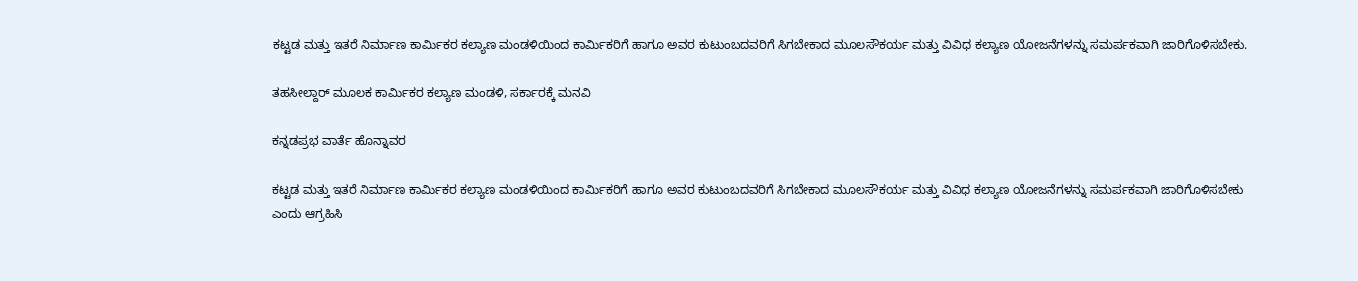ಕಟ್ಟಡ ಮತ್ತು ಇತರೆ ನಿರ್ಮಾಣ ಕಾರ್ಮಿಕರ ಕಲ್ಯಾಣ ಮಂಡಳಿಯಿಂದ ಕಾರ್ಮಿಕರಿಗೆ ಹಾಗೂ ಅವರ ಕುಟುಂಬದವರಿಗೆ ಸಿಗಬೇಕಾದ ಮೂಲಸೌಕರ್ಯ ಮತ್ತು ವಿವಿಧ ಕಲ್ಯಾಣ ಯೋಜನೆಗಳನ್ನು ಸಮರ್ಪಕವಾಗಿ ಜಾರಿಗೊಳಿಸಬೇಕು.

ತಹಸೀಲ್ದಾರ್ ಮೂಲಕ ಕಾರ್ಮಿಕರ ಕಲ್ಯಾಣ ಮಂಡಳಿ, ಸರ್ಕಾರಕ್ಕೆ ಮನವಿ

ಕನ್ನಡಪ್ರಭ ವಾರ್ತೆ ಹೊನ್ನಾವರ

ಕಟ್ಟಡ ಮತ್ತು ಇತರೆ ನಿರ್ಮಾಣ ಕಾರ್ಮಿಕರ ಕಲ್ಯಾಣ ಮಂಡಳಿಯಿಂದ ಕಾರ್ಮಿಕರಿಗೆ ಹಾಗೂ ಅವರ ಕುಟುಂಬದವರಿಗೆ ಸಿಗಬೇಕಾದ ಮೂಲಸೌಕರ್ಯ ಮತ್ತು ವಿವಿಧ ಕಲ್ಯಾಣ ಯೋಜನೆಗಳನ್ನು ಸಮರ್ಪಕವಾಗಿ ಜಾರಿಗೊಳಿಸಬೇಕು ಎಂದು ಆಗ್ರಹಿಸಿ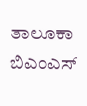ತಾಲೂಕಾ ಬಿಎಂಎಸ್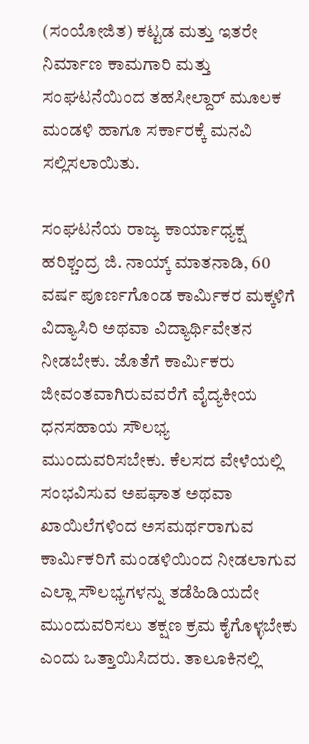(ಸಂಯೋಜಿತ) ಕಟ್ಟಡ ಮತ್ತು ಇತರೇ ನಿರ್ಮಾಣ ಕಾಮಗಾರಿ ಮತ್ತು ಸಂಘಟನೆಯಿಂದ ತಹಸೀಲ್ದಾರ್ ಮೂಲಕ ಮಂಡಳಿ ಹಾಗೂ ಸರ್ಕಾರಕ್ಕೆ ಮನವಿ ಸಲ್ಲಿಸಲಾಯಿತು.

ಸಂಘಟನೆಯ ರಾಜ್ಯ ಕಾರ್ಯಾಧ್ಯಕ್ಷ ಹರಿಶ್ಚಂದ್ರ ಜಿ. ನಾಯ್ಕ್ ಮಾತನಾಡಿ, 60 ವರ್ಷ ಪೂರ್ಣಗೊಂಡ ಕಾರ್ಮಿಕರ ಮಕ್ಕಳಿಗೆ ವಿದ್ಯಾಸಿರಿ ಅಥವಾ ವಿದ್ಯಾರ್ಥಿವೇತನ ನೀಡಬೇಕು. ಜೊತೆಗೆ ಕಾರ್ಮಿಕರು ಜೀವಂತವಾಗಿರುವವರೆಗೆ ವೈದ್ಯಕೀಯ ಧನಸಹಾಯ ಸೌಲಭ್ಯ ಮುಂದುವರಿಸಬೇಕು. ಕೆಲಸದ ವೇಳೆಯಲ್ಲಿ ಸಂಭವಿಸುವ ಅಪಘಾತ ಅಥವಾ ಖಾಯಿಲೆಗಳಿಂದ ಅಸಮರ್ಥರಾಗುವ ಕಾರ್ಮಿಕರಿಗೆ ಮಂಡಳಿಯಿಂದ ನೀಡಲಾಗುವ ಎಲ್ಲಾ ಸೌಲಭ್ಯಗಳನ್ನು ತಡೆಹಿಡಿಯದೇ ಮುಂದುವರಿಸಲು ತಕ್ಷಣ ಕ್ರಮ ಕೈಗೊಳ್ಳಬೇಕು ಎಂದು ಒತ್ತಾಯಿಸಿದರು. ತಾಲೂಕಿನಲ್ಲಿ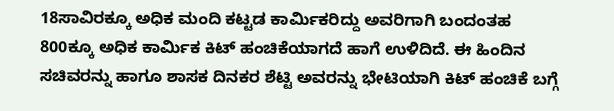18ಸಾವಿರಕ್ಕೂ ಅಧಿಕ ಮಂದಿ ಕಟ್ಟಡ ಕಾರ್ಮಿಕರಿದ್ದು ಅವರಿಗಾಗಿ ಬಂದಂತಹ 800ಕ್ಕೂ ಅಧಿಕ ಕಾರ್ಮಿಕ ಕಿಟ್ ಹಂಚಿಕೆಯಾಗದೆ ಹಾಗೆ ಉಳಿದಿದೆ. ಈ ಹಿಂದಿನ ಸಚಿವರನ್ನು ಹಾಗೂ ಶಾಸಕ ದಿನಕರ ಶೆಟ್ಟಿ ಅವರನ್ನು ಭೇಟಿಯಾಗಿ ಕಿಟ್ ಹಂಚಿಕೆ ಬಗ್ಗೆ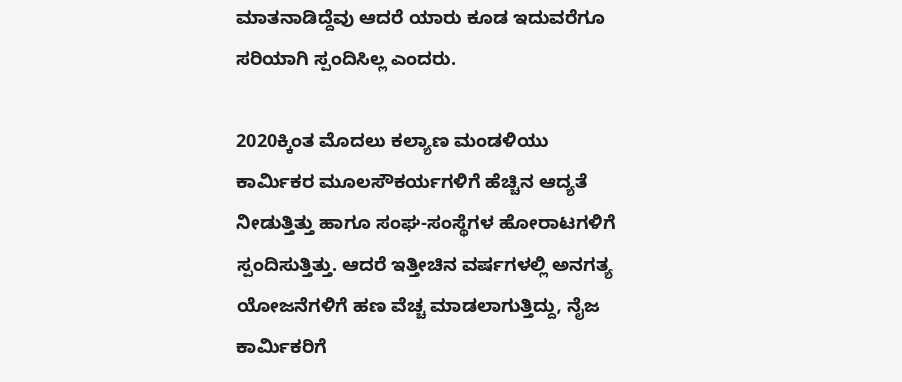ಮಾತನಾಡಿದ್ದೆವು ಆದರೆ ಯಾರು ಕೂಡ ಇದುವರೆಗೂ ಸರಿಯಾಗಿ ಸ್ಪಂದಿಸಿಲ್ಲ ಎಂದರು.

2020ಕ್ಕಿಂತ ಮೊದಲು ಕಲ್ಯಾಣ ಮಂಡಳಿಯು ಕಾರ್ಮಿಕರ ಮೂಲಸೌಕರ್ಯಗಳಿಗೆ ಹೆಚ್ಚಿನ ಆದ್ಯತೆ ನೀಡುತ್ತಿತ್ತು ಹಾಗೂ ಸಂಘ-ಸಂಸ್ಥೆಗಳ ಹೋರಾಟಗಳಿಗೆ ಸ್ಪಂದಿಸುತ್ತಿತ್ತು. ಆದರೆ ಇತ್ತೀಚಿನ ವರ್ಷಗಳಲ್ಲಿ ಅನಗತ್ಯ ಯೋಜನೆಗಳಿಗೆ ಹಣ ವೆಚ್ಚ ಮಾಡಲಾಗುತ್ತಿದ್ದು, ನೈಜ ಕಾರ್ಮಿಕರಿಗೆ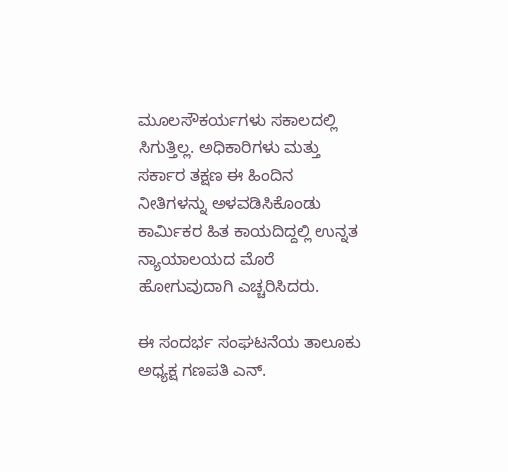ಮೂಲಸೌಕರ್ಯಗಳು ಸಕಾಲದಲ್ಲಿ ಸಿಗುತ್ತಿಲ್ಲ. ಅಧಿಕಾರಿಗಳು ಮತ್ತು ಸರ್ಕಾರ ತಕ್ಷಣ ಈ ಹಿಂದಿನ ನೀತಿಗಳನ್ನು ಅಳವಡಿಸಿಕೊಂಡು ಕಾರ್ಮಿಕರ ಹಿತ ಕಾಯದಿದ್ದಲ್ಲಿ ಉನ್ನತ ನ್ಯಾಯಾಲಯದ ಮೊರೆ ಹೋಗುವುದಾಗಿ ಎಚ್ಚರಿಸಿದರು.

ಈ ಸಂದರ್ಭ ಸಂಘಟನೆಯ ತಾಲೂಕು ಅಧ್ಯಕ್ಷ ಗಣಪತಿ ಎನ್.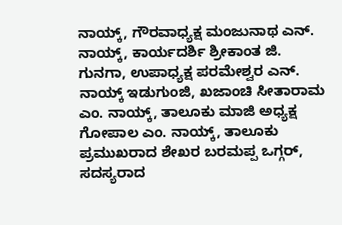ನಾಯ್ಕ್, ಗೌರವಾಧ್ಯಕ್ಷ ಮಂಜುನಾಥ ಎನ್. ನಾಯ್ಕ್, ಕಾರ್ಯದರ್ಶಿ ಶ್ರೀಕಾಂತ ಜಿ. ಗುನಗಾ, ಉಪಾಧ್ಯಕ್ಷ ಪರಮೇಶ್ವರ ಎನ್. ನಾಯ್ಕ್ ಇಡುಗುಂಜಿ, ಖಜಾಂಚಿ ಸೀತಾರಾಮ ಎಂ. ನಾಯ್ಕ್, ತಾಲೂಕು ಮಾಜಿ ಅಧ್ಯಕ್ಷ ಗೋಪಾಲ ಎಂ. ನಾಯ್ಕ್, ತಾಲೂಕು ಪ್ರಮುಖರಾದ ಶೇಖರ ಬರಮಪ್ಪ ಒಗ್ಗರ್, ಸದಸ್ಯರಾದ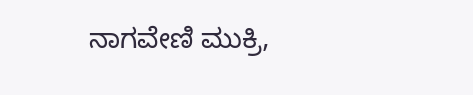ನಾಗವೇಣಿ ಮುಕ್ರಿ,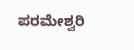ಪರಮೇಶ್ವರಿ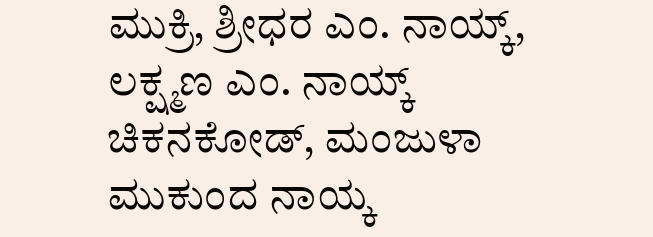ಮುಕ್ರಿ, ಶ್ರೀಧರ ಎಂ. ನಾಯ್ಕ್, ಲಕ್ಷ್ಮಣ ಎಂ. ನಾಯ್ಕ್ ಚಿಕನಕೋಡ್, ಮಂಜುಳಾ ಮುಕುಂದ ನಾಯ್ಕ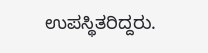ಉಪಸ್ಥಿತರಿದ್ದರು.